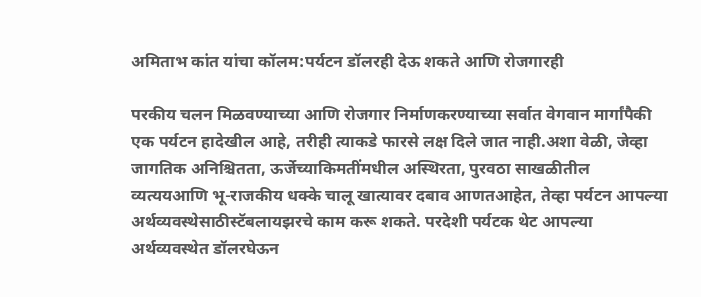अमिताभ कांत यांचा कॉलम:पर्यटन डॉलरही देऊ शकते आणि रोजगारही

परकीय चलन मिळवण्याच्या आणि रोजगार निर्माणकरण्याच्या सर्वात वेगवान मार्गांपैकी एक पर्यटन हादेखील आहे, तरीही त्याकडे फारसे लक्ष दिले जात नाही.अशा वेळी, जेव्हा जागतिक अनिश्चितता, ऊर्जेच्याकिमतींमधील अस्थिरता, पुरवठा साखळीतील व्यत्ययआणि भू-राजकीय धक्के चालू खात्यावर दबाव आणतआहेत, तेव्हा पर्यटन आपल्या अर्थव्यवस्थेसाठीस्टॅबलायझरचे काम करू शकते. परदेशी पर्यटक थेट आपल्या अर्थव्यवस्थेत डॉलरघेऊन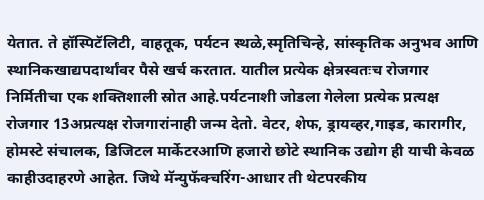येतात. ते हॉस्पिटॅलिटी, वाहतूक, पर्यटन स्थळे,स्मृतिचिन्हे, सांस्कृतिक अनुभव आणि स्थानिकखाद्यपदार्थांवर पैसे खर्च करतात. यातील प्रत्येक क्षेत्रस्वतःच रोजगार निर्मितीचा एक शक्तिशाली स्रोत आहे.पर्यटनाशी जोडला गेलेला प्रत्येक प्रत्यक्ष रोजगार 13अप्रत्यक्ष रोजगारांनाही जन्म देतो. वेटर, शेफ, ड्रायव्हर,गाइड, कारागीर, होमस्टे संचालक, डिजिटल मार्केटरआणि हजारो छोटे स्थानिक उद्योग ही याची केवळ काहीउदाहरणे आहेत. जिथे मॅन्युफॅक्चरिंग-आधार ती थेटपरकीय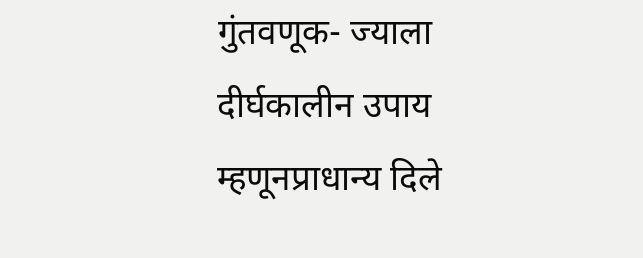गुंतवणूक- ज्याला दीर्घकालीन उपाय म्हणूनप्राधान्य दिले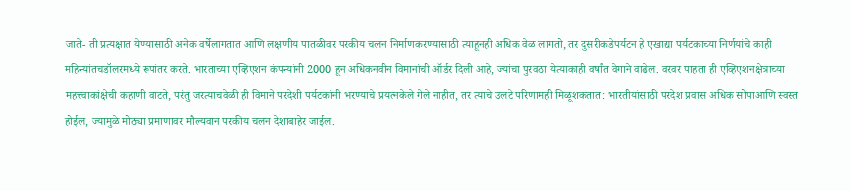जाते- ती प्रत्यक्षात येण्यासाठी अनेक वर्षेलागतात आणि लक्षणीय पातळीवर परकीय चलन निर्माणकरण्यासाठी त्याहूनही अधिक वेळ लागतो, तर दुसरीकडेपर्यटन हे एखाद्या पर्यटकाच्या निर्णयांचे काही महिन्यांतचडॉलरमध्ये रूपांतर करते. भारताच्या एव्हिएशन कंपन्यांनी 2000 हून अधिकनवीन विमानांची ऑर्डर दिली आहे, ज्यांचा पुरवठा येत्याकाही वर्षांत वेगाने वाढेल. वरवर पाहता ही एव्हिएशनक्षेत्राच्या महत्त्वाकांक्षेची कहाणी वाटते, परंतु जरत्याचवेळी ही विमाने परदेशी पर्यटकांनी भरण्याचे प्रयत्नकेले गेले नाहीत, तर त्याचे उलटे परिणामही मिळूशकतात: भारतीयांसाठी परदेश प्रवास अधिक सोपाआणि स्वस्त होईल, ज्यामुळे मोठ्या प्रमाणावर मौल्यवान परकीय चलन देशाबाहेर जाईल.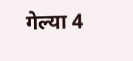गेल्या 4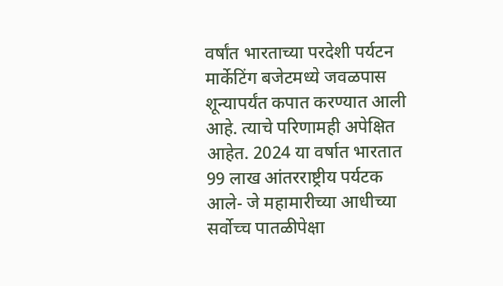वर्षांत भारताच्या परदेशी पर्यटन मार्केटिंग बजेटमध्ये जवळपास शून्यापर्यंत कपात करण्यात आली आहे. त्याचे परिणामही अपेक्षित आहेत. 2024 या वर्षात भारतात 99 लाख आंतरराष्ट्रीय पर्यटक आले- जे महामारीच्या आधीच्या सर्वोच्च पातळीपेक्षा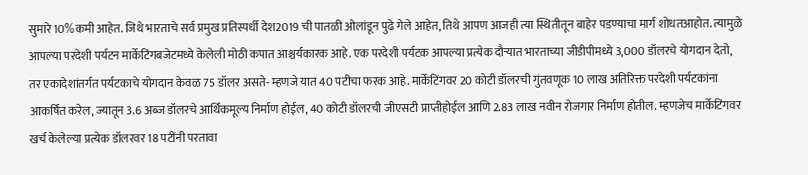सुमारे 10%कमी आहेत. जिथे भारताचे सर्व प्रमुख प्रतिस्पर्धी देश2019 ची पातळी ओलांडून पुढे गेले आहेत, तिथे आपण आजही त्या स्थितीतून बाहेर पडण्याचा मार्ग शोधतआहोत. त्यामुळे आपल्या परदेशी पर्यटन मार्केटिंगबजेटमध्ये केलेली मोठी कपात आश्चर्यकारक आहे. एक परदेशी पर्यटक आपल्या प्रत्येक दौऱ्यात भारताच्या जीडीपीमध्ये 3,000 डॉलरचे योगदान देतो, तर एकादेशांतर्गत पर्यटकाचे योगदान केवळ 75 डॉलर असते- म्हणजे यात 40 पटीचा फरक आहे. मार्केटिंगवर 20 कोटी डॉलरची गुंतवणूक 10 लाख अतिरिक्त परदेशी पर्यटकांना आकर्षित करेल, ज्यातून 3.6 अब्ज डॉलरचे आर्थिकमूल्य निर्माण होईल, 40 कोटी डॉलरची जीएसटी प्राप्तीहोईल आणि 2.83 लाख नवीन रोजगार निर्माण होतील. म्हणजेच मार्केटिंगवर खर्च केलेल्या प्रत्येक डॉलरवर 18 पटींनी परतावा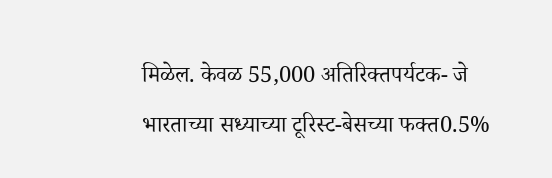मिळेल. केवळ 55,000 अतिरिक्तपर्यटक- जे भारताच्या सध्याच्या टूरिस्ट-बेसच्या फक्त0.5%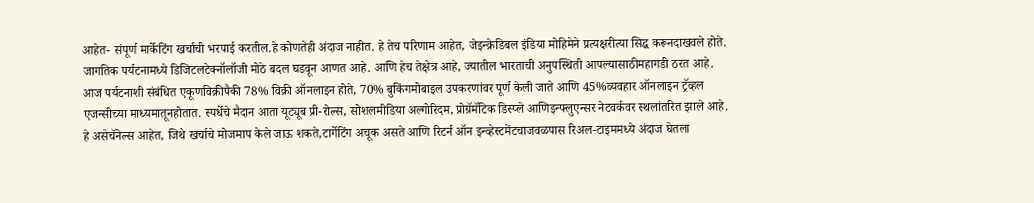आहेत- संपूर्ण मार्केटिंग खर्चाची भरपाई करतील.हे कोणतेही अंदाज नाहीत. हे तेच परिणाम आहेत, जेइन्क्रेडिबल इंडिया मोहिमेने प्रत्यक्षरीत्या सिद्ध करूनदाखवले होते. जागतिक पर्यटनामध्ये डिजिटलटेक्नॉलॉजी मोठे बदल घडवून आणत आहे. आणि हेच तेक्षेत्र आहे, ज्यातील भारताची अनुपस्थिती आपल्यासाठीमहागडी ठरत आहे. आज पर्यटनाशी संबंधित एकूणविक्रीपैकी 78% विक्री ऑनलाइन होते, 70% बुकिंगमोबाइल उपकरणांवर पूर्ण केली जाते आणि 45%व्यवहार ऑनलाइन ट्रॅव्हल एजन्सीच्या माध्यमातूनहोतात. स्पर्धेचे मैदान आता यूट्यूब प्री-रोल्स, सोशलमीडिया अल्गोरिदम, प्रोग्रॅमॅटिक डिस्प्ले आणिइन्फ्लुएन्सर नेटवर्कवर स्थलांतरित झाले आहे. हे असेचॅनेल्स आहेत, जिथे खर्चाचे मोजमाप केले जाऊ शकते,टार्गेटिंग अचूक असते आणि रिटर्न ऑन इन्व्हेस्टमेंटचाजवळपास रिअल-टाइममध्ये अंदाज घेतला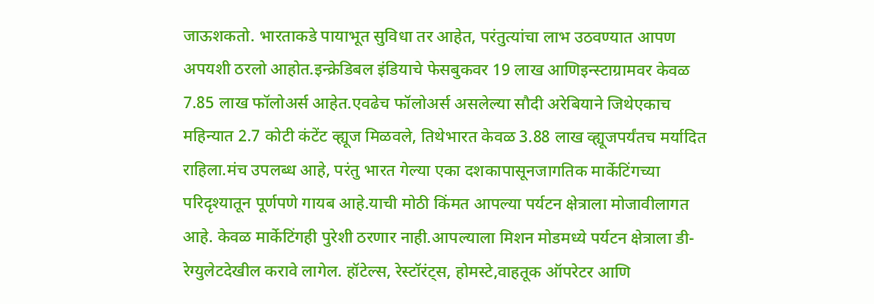जाऊशकतो. भारताकडे पायाभूत सुविधा तर आहेत, परंतुत्यांचा लाभ उठवण्यात आपण अपयशी ठरलो आहोत.इन्क्रेडिबल इंडियाचे फेसबुकवर 19 लाख आणिइन्स्टाग्रामवर केवळ 7.85 लाख फॉलोअर्स आहेत.एवढेच फॉलोअर्स असलेल्या सौदी अरेबियाने जिथेएकाच महिन्यात 2.7 कोटी कंटेंट व्ह्यूज मिळवले, तिथेभारत केवळ 3.88 लाख व्ह्यूजपर्यंतच मर्यादित राहिला.मंच उपलब्ध आहे, परंतु भारत गेल्या एका दशकापासूनजागतिक मार्केटिंगच्या परिदृश्यातून पूर्णपणे गायब आहे.याची मोठी किंमत आपल्या पर्यटन क्षेत्राला मोजावीलागत आहे. केवळ मार्केटिंगही पुरेशी ठरणार नाही.आपल्याला मिशन मोडमध्ये पर्यटन क्षेत्राला डी-रेग्युलेटदेखील करावे लागेल. हॉटेल्स, रेस्टॉरंट्स, होमस्टे,वाहतूक ऑपरेटर आणि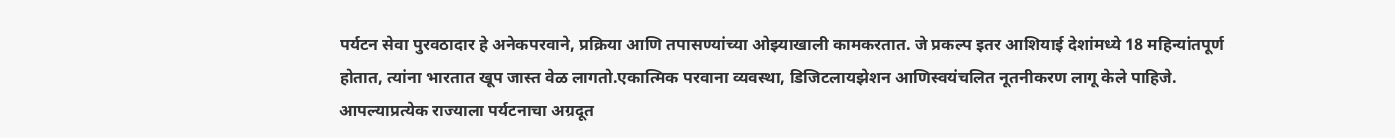पर्यटन सेवा पुरवठादार हे अनेकपरवाने, प्रक्रिया आणि तपासण्यांच्या ओझ्याखाली कामकरतात. जे प्रकल्प इतर आशियाई देशांमध्ये 18 महिन्यांतपूर्ण होतात, त्यांना भारतात खूप जास्त वेळ लागतो.एकात्मिक परवाना व्यवस्था, डिजिटलायझेशन आणिस्वयंचलित नूतनीकरण लागू केले पाहिजे. आपल्याप्रत्येक राज्याला पर्यटनाचा अग्रदूत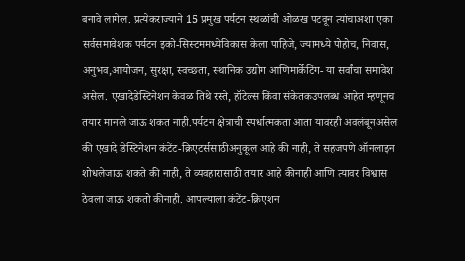बनावे लागेल. प्रत्येकराज्याने 15 प्रमुख पर्यटन स्थळांची ओळख पटवून त्यांचाअशा एका सर्वसमावेशक पर्यटन इको-सिस्टममध्येविकास केला पाहिजे, ज्यामध्ये पोहोच, निवास, अनुभव,आयोजन, सुरक्षा, स्वच्छता, स्थानिक उद्योग आणिमार्केटिंग- या सर्वांचा समावेश असेल. एखादेडेस्टिनेशन केवळ तिथे रस्ते, हॉटेल्स किंवा संकेतकउपलब्ध आहेत म्हणूनच तयार मानले जाऊ शकत नाही.पर्यटन क्षेत्राची स्पर्धात्मकता आता यावरही अवलंबूनअसेल की एखादे डेस्टिनेशन कंटेंट-क्रिएटर्ससाठीअनुकूल आहे की नाही, ते सहजपणे ऑनलाइन शोधलेजाऊ शकते की नाही, ते व्यवहारासाठी तयार आहे कीनाही आणि त्यावर विश्वास ठेवला जाऊ शकतो कीनाही. आपल्याला कंटेंट-क्रिएशन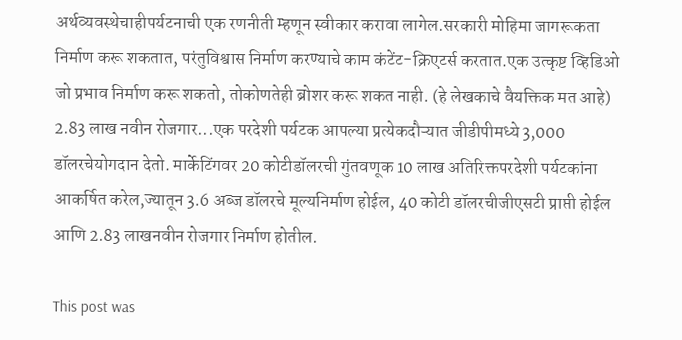अर्थव्यवस्थेचाहीपर्यटनाची एक रणनीती म्हणून स्वीकार करावा लागेल.सरकारी मोहिमा जागरूकता निर्माण करू शकतात, परंतुविश्वास निर्माण करण्याचे काम कंटेंट-क्रिएटर्स करतात.एक उत्कृष्ट व्हिडिओ जो प्रभाव निर्माण करू शकतो, तोकोणतेही ब्रोशर करू शकत नाही. (हे लेखकाचे वैयक्तिक मत आहे) 2.83 लाख नवीन रोजगार...एक परदेशी पर्यटक आपल्या प्रत्येकदौऱ्यात जीडीपीमध्ये 3,000 डॉलरचेयोगदान देतो. मार्केटिंगवर 20 कोटीडॉलरची गुंतवणूक 10 लाख अतिरिक्तपरदेशी पर्यटकांना आकर्षित करेल,ज्यातून 3.6 अब्ज डॉलरचे मूल्यनिर्माण होईल, 40 कोटी डॉलरचीजीएसटी प्राप्ती होईल आणि 2.83 लाखनवीन रोजगार निर्माण होतील.

This post was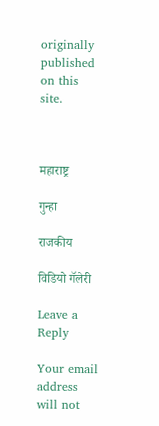originally published on this site.



महाराष्ट्र

गुन्हा

राजकीय

विडियो गॅलेरी

Leave a Reply

Your email address will not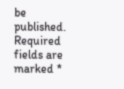be published. Required fields are marked *